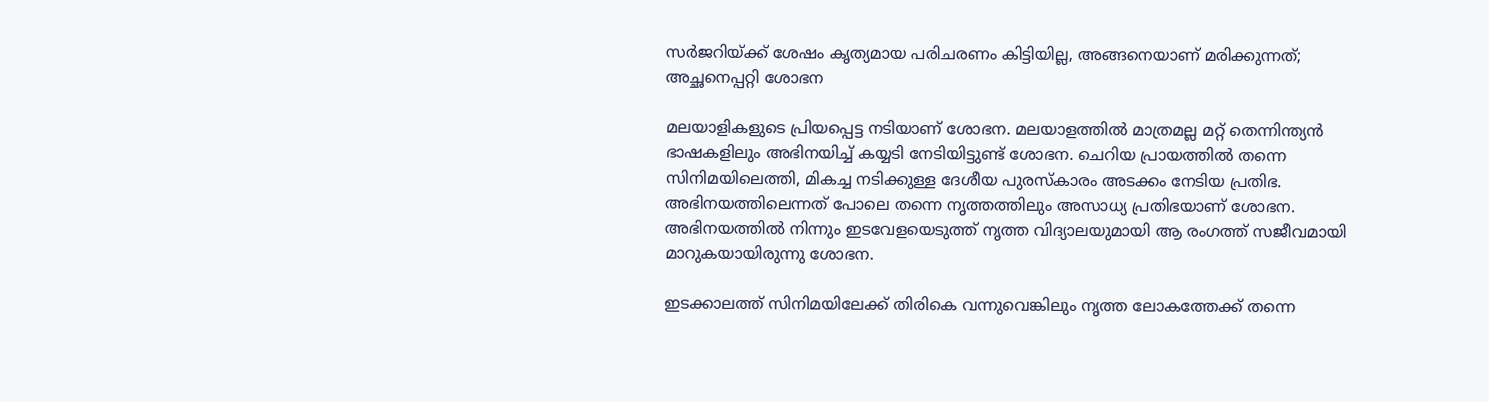സര്‍ജറിയ്ക്ക് ശേഷം കൃത്യമായ പരിചരണം കിട്ടിയില്ല, അങ്ങനെയാണ് മരിക്കുന്നത്; അച്ഛനെപ്പറ്റി ശോഭന

മലയാളികളുടെ പ്രിയപ്പെട്ട നടിയാണ് ശോഭന. മലയാളത്തില്‍ മാത്രമല്ല മറ്റ് തെന്നിന്ത്യന്‍ ഭാഷകളിലും അഭിനയിച്ച് കയ്യടി നേടിയിട്ടുണ്ട് ശോഭന. ചെറിയ പ്രായത്തില്‍ തന്നെ സിനിമയിലെത്തി, മികച്ച നടിക്കുള്ള ദേശീയ പുരസ്‌കാരം അടക്കം നേടിയ പ്രതിഭ. അഭിനയത്തിലെന്നത് പോലെ തന്നെ നൃത്തത്തിലും അസാധ്യ പ്രതിഭയാണ് ശോഭന. അഭിനയത്തില്‍ നിന്നും ഇടവേളയെടുത്ത് നൃത്ത വിദ്യാലയുമായി ആ രംഗത്ത് സജീവമായി മാറുകയായിരുന്നു ശോഭന.

ഇടക്കാലത്ത് സിനിമയിലേക്ക് തിരികെ വന്നുവെങ്കിലും നൃത്ത ലോകത്തേക്ക് തന്നെ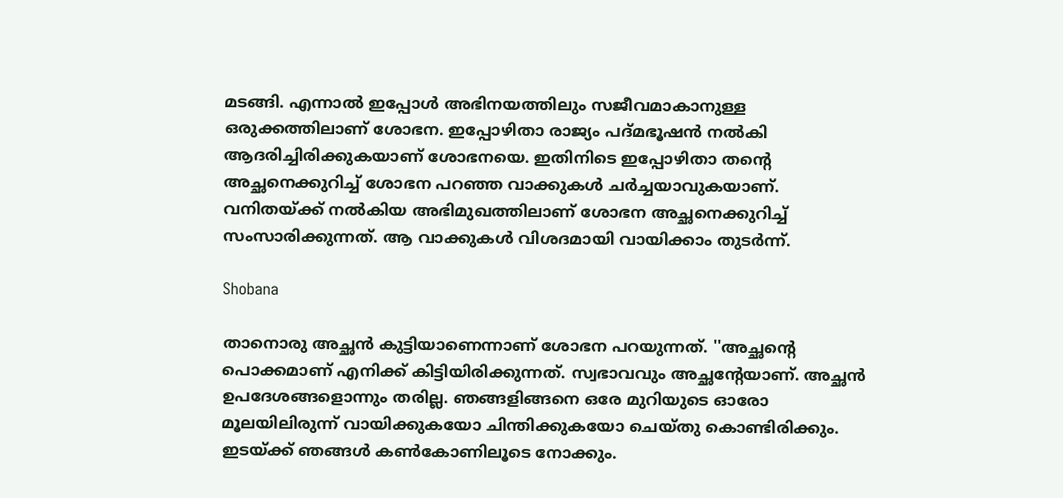മടങ്ങി. എന്നാല്‍ ഇപ്പോള്‍ അഭിനയത്തിലും സജീവമാകാനുള്ള ഒരുക്കത്തിലാണ് ശോഭന. ഇപ്പോഴിതാ രാജ്യം പദ്മഭൂഷന്‍ നല്‍കി ആദരിച്ചിരിക്കുകയാണ് ശോഭനയെ. ഇതിനിടെ ഇപ്പോഴിതാ തന്റെ അച്ഛനെക്കുറിച്ച് ശോഭന പറഞ്ഞ വാക്കുകള്‍ ചര്‍ച്ചയാവുകയാണ്. വനിതയ്ക്ക് നല്‍കിയ അഭിമുഖത്തിലാണ് ശോഭന അച്ഛനെക്കുറിച്ച് സംസാരിക്കുന്നത്. ആ വാക്കുകള്‍ വിശദമായി വായിക്കാം തുടര്‍ന്ന്.

Shobana

താനൊരു അച്ഛന്‍ കുട്ടിയാണെന്നാണ് ശോഭന പറയുന്നത്. ''അച്ഛന്റെ പൊക്കമാണ് എനിക്ക് കിട്ടിയിരിക്കുന്നത്. സ്വഭാവവും അച്ഛന്റേയാണ്. അച്ഛന്‍ ഉപദേശങ്ങളൊന്നും തരില്ല. ഞങ്ങളിങ്ങനെ ഒരേ മുറിയുടെ ഓരോ മൂലയിലിരുന്ന് വായിക്കുകയോ ചിന്തിക്കുകയോ ചെയ്തു കൊണ്ടിരിക്കും. ഇടയ്ക്ക് ഞങ്ങള്‍ കണ്‍കോണിലൂടെ നോക്കും.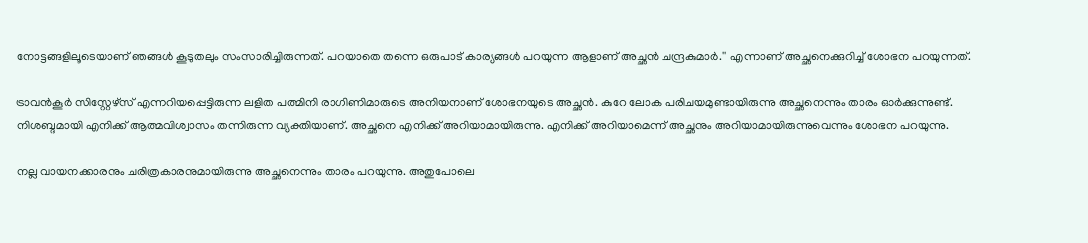നോട്ടങ്ങളിലൂടെയാണ് ഞങ്ങള്‍ കൂടുതലും സംസാരിച്ചിരുന്നത്. പറയാതെ തന്നെ ഒരുപാട് കാര്യങ്ങള്‍ പറയുന്ന ആളാണ് അച്ഛന്‍ ചന്ദ്രകുമാര്‍.'' എന്നാണ് അച്ഛനെക്കുറിച്ച് ശോഭന പറയുന്നത്.

ട്രാവന്‍കൂര്‍ സിസ്റ്റേഴ്‌സ് എന്നറിയപ്പെട്ടിരുന്ന ലളിത പത്മിനി രാഗിണിമാരുടെ അനിയനാണ് ശോഭനയുടെ അച്ഛന്‍. കുറേ ലോക പരിചയമുണ്ടായിരുന്നു അച്ഛനെന്നും താരം ഓര്‍ക്കുന്നുണ്ട്. നിശബ്ദമായി എനിക്ക് ആത്മവിശ്വാസം തന്നിരുന്ന വ്യക്തിയാണ്. അച്ഛനെ എനിക്ക് അറിയാമായിരുന്നു. എനിക്ക് അറിയാമെന്ന് അച്ഛനും അറിയാമായിരുന്നുവെന്നും ശോഭന പറയുന്നു.

നല്ല വായനക്കാരനും ചരിത്രകാരനുമായിരുന്നു അച്ഛനെന്നും താരം പറയുന്നു. അതുപോലെ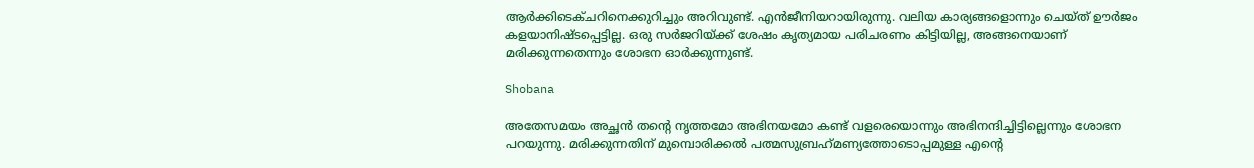ആര്‍ക്കിടെക്ചറിനെക്കുറിച്ചും അറിവുണ്ട്. എന്‍ജീനിയറായിരുന്നു. വലിയ കാര്യങ്ങളൊന്നും ചെയ്ത് ഊര്‍ജം കളയാനിഷ്ടപ്പെട്ടില്ല. ഒരു സര്‍ജറിയ്ക്ക് ശേഷം കൃത്യമായ പരിചരണം കിട്ടിയില്ല, അങ്ങനെയാണ് മരിക്കുന്നതെന്നും ശോഭന ഓര്‍ക്കുന്നുണ്ട്.

Shobana

അതേസമയം അച്ഛന്‍ തന്റെ നൃത്തമോ അഭിനയമോ കണ്ട് വളരെയൊന്നും അഭിനന്ദിച്ചിട്ടില്ലെന്നും ശോഭന പറയുന്നു. മരിക്കുന്നതിന് മുമ്പൊരിക്കല്‍ പത്മസുബ്രഹ്‌മണ്യത്തോടൊപ്പമുള്ള എന്റെ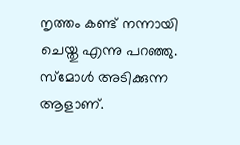നൃത്തം കണ്ട് നന്നായി ചെയ്തു എന്നു പറഞ്ഞു. സ്‌മോള്‍ അടിക്കുന്ന ആളാണ്.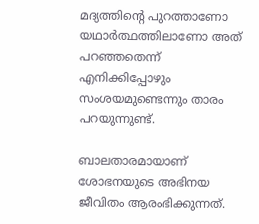മദ്യത്തിന്റെ പുറത്താണോ യഥാര്‍ത്ഥത്തിലാണോ അത് പറഞ്ഞതെന്ന് എനിക്കിപ്പോഴും സംശയമുണ്ടെന്നും താരം പറയുന്നുണ്ട്.

ബാലതാരമായാണ് ശോഭനയുടെ അഭിനയ ജീവിതം ആരംഭിക്കുന്നത്.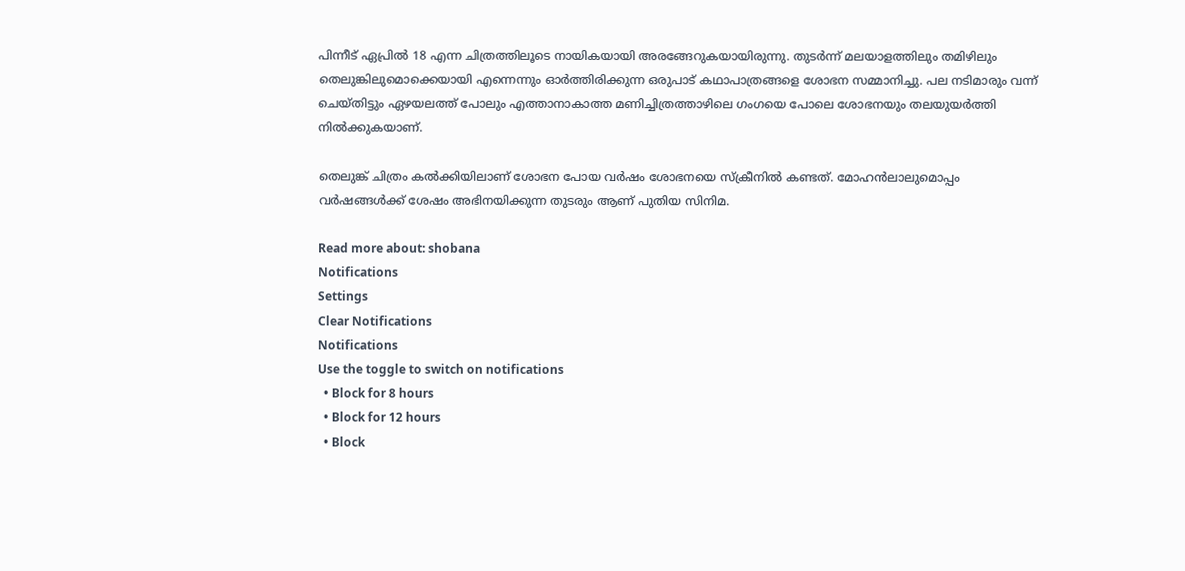പിന്നീട് ഏപ്രില്‍ 18 എന്ന ചിത്രത്തിലൂടെ നായികയായി അരങ്ങേറുകയായിരുന്നു. തുടര്‍ന്ന് മലയാളത്തിലും തമിഴിലും തെലുങ്കിലുമൊക്കെയായി എന്നെന്നും ഓര്‍ത്തിരിക്കുന്ന ഒരുപാട് കഥാപാത്രങ്ങളെ ശോഭന സമ്മാനിച്ചു. പല നടിമാരും വന്ന് ചെയ്തിട്ടും ഏഴയലത്ത് പോലും എത്താനാകാത്ത മണിച്ചിത്രത്താഴിലെ ഗംഗയെ പോലെ ശോഭനയും തലയുയര്‍ത്തി നില്‍ക്കുകയാണ്.

തെലുങ്ക് ചിത്രം കല്‍ക്കിയിലാണ് ശോഭന പോയ വര്‍ഷം ശോഭനയെ സ്‌ക്രീനില്‍ കണ്ടത്. മോഹന്‍ലാലുമൊപ്പം വര്‍ഷങ്ങള്‍ക്ക് ശേഷം അഭിനയിക്കുന്ന തുടരും ആണ് പുതിയ സിനിമ.

Read more about: shobana
Notifications
Settings
Clear Notifications
Notifications
Use the toggle to switch on notifications
  • Block for 8 hours
  • Block for 12 hours
  • Block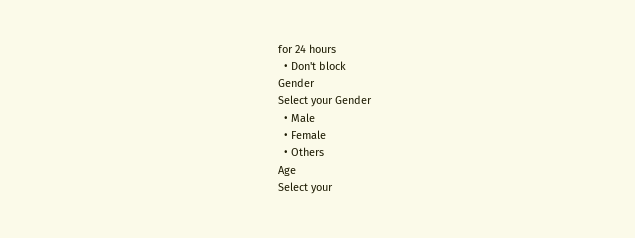for 24 hours
  • Don't block
Gender
Select your Gender
  • Male
  • Female
  • Others
Age
Select your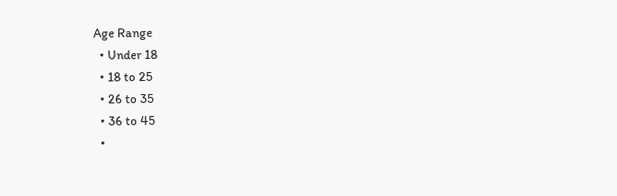Age Range
  • Under 18
  • 18 to 25
  • 26 to 35
  • 36 to 45
  •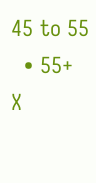45 to 55
  • 55+
X